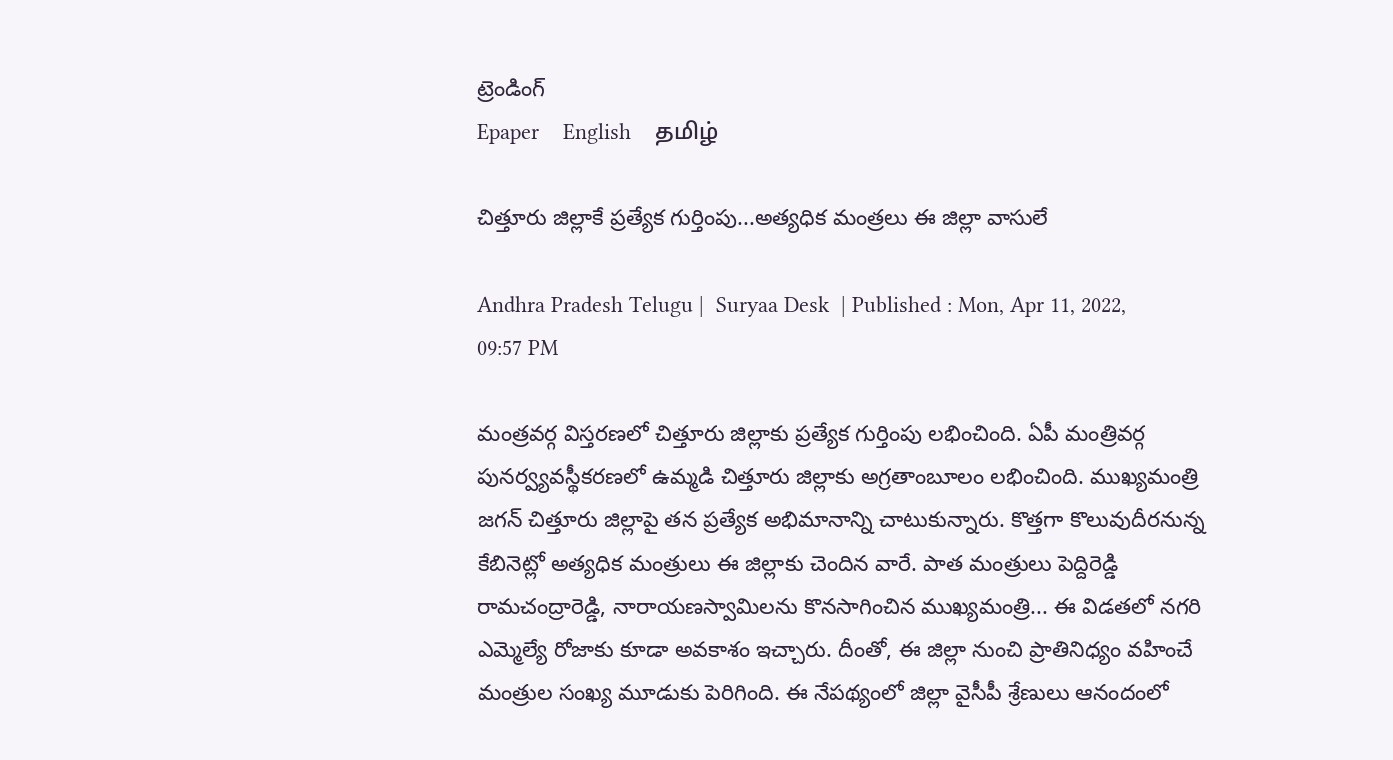ట్రెండింగ్
Epaper    English    தமிழ்

చిత్తూరు జిల్లాకే ప్రత్యేక గుర్తింపు...అత్యధిక మంత్రలు ఈ జిల్లా వాసులే

Andhra Pradesh Telugu |  Suryaa Desk  | Published : Mon, Apr 11, 2022, 09:57 PM

మంత్రవర్గ విస్తరణలో చిత్తూరు జిల్లాకు ప్రత్యేక గుర్తింపు లభించింది. ఏపీ మంత్రివర్గ పునర్వ్యవస్థీకరణలో ఉమ్మడి చిత్తూరు జిల్లాకు అగ్రతాంబూలం లభించింది. ముఖ్యమంత్రి జగన్ చిత్తూరు జిల్లాపై తన ప్రత్యేక అభిమానాన్ని చాటుకున్నారు. కొత్తగా కొలువుదీరనున్న కేబినెట్లో అత్యధిక మంత్రులు ఈ జిల్లాకు చెందిన వారే. పాత మంత్రులు పెద్దిరెడ్డి రామచంద్రారెడ్డి, నారాయణస్వామిలను కొనసాగించిన ముఖ్యమంత్రి... ఈ విడతలో నగరి ఎమ్మెల్యే రోజాకు కూడా అవకాశం ఇచ్చారు. దీంతో, ఈ జిల్లా నుంచి ప్రాతినిధ్యం వహించే మంత్రుల సంఖ్య మూడుకు పెరిగింది. ఈ నేపథ్యంలో జిల్లా వైసీపీ శ్రేణులు ఆనందంలో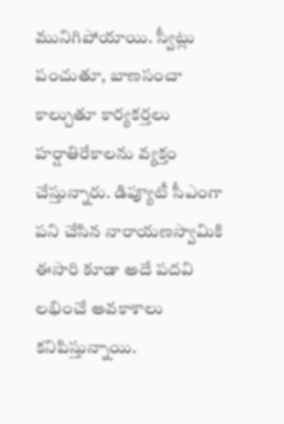మునిగిపోయాయి. స్వీట్లు పంచుతూ, బాణసంచా కాల్చుతూ కార్యకర్తలు హర్షాతిరేకాలను వ్యక్తం చేస్తున్నారు. డిప్యూటీ సీఎంగా పని చేసిన నారాయణస్వామికి ఈసారి కూడా అదే పదవి లభించే అవకాశాలు కనిపిస్తున్నాయి.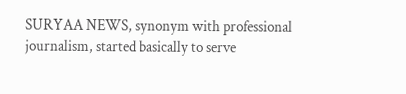SURYAA NEWS, synonym with professional journalism, started basically to serve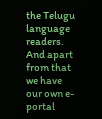the Telugu language readers. And apart from that we have our own e-portal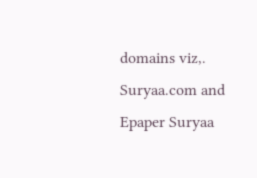domains viz,. Suryaa.com and Epaper Suryaa